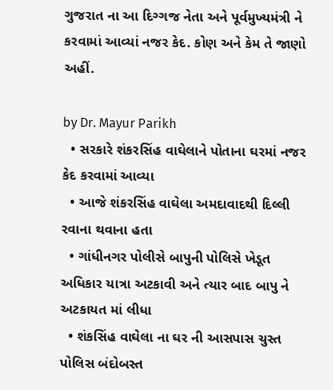ગુજરાત ના આ દિગ્ગજ નેતા અને પૂર્વમુખ્યમંત્રી ને કરવામાં આવ્યાં નજર કેદ. કોણ અને કેમ તે જાણો અહીં.

by Dr. Mayur Parikh
  • સરકારે શંકરસિંહ વાઘેલાને પોતાના ઘરમાં નજર કેદ કરવામાં આવ્યા
  • આજે શંકરસિંહ વાઘેલા અમદાવાદથી દિલ્લી રવાના થવાના હતા
  • ગાંધીનગર પોલીસે બાપુની પોલિસે ખેડૂત અધિકાર યાત્રા અટકાવી અને ત્યાર બાદ બાપુ ને અટકાયત માં લીધા
  • શંકસિંહ વાઘેલા ના ઘર ની આસપાસ ચુસ્ત પોલિસ બંદોબસ્ત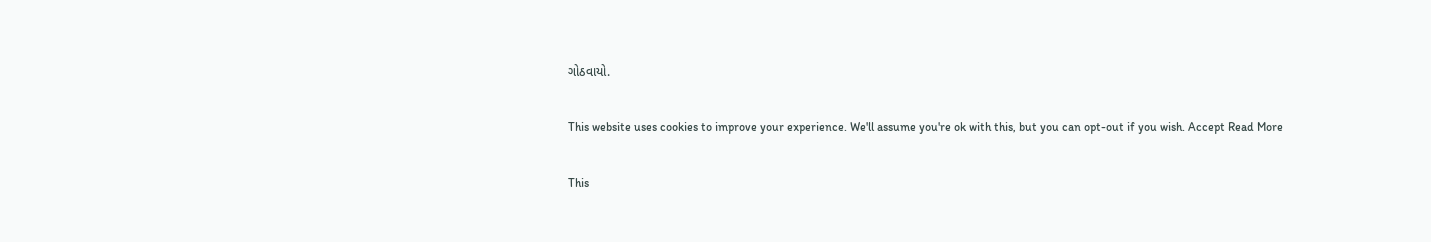ગોઠવાયો.

This website uses cookies to improve your experience. We'll assume you're ok with this, but you can opt-out if you wish. Accept Read More

This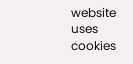website uses cookies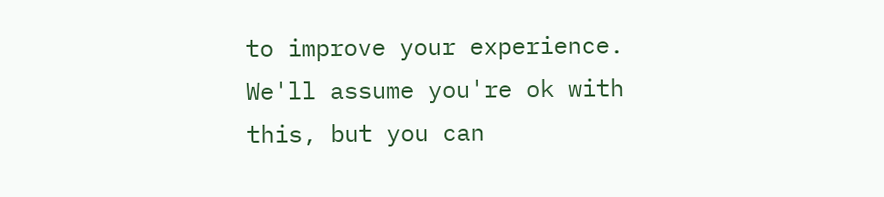to improve your experience. We'll assume you're ok with this, but you can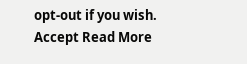opt-out if you wish. Accept Read More